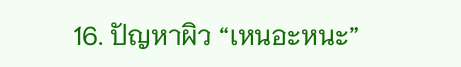16. ปัญหาผิว “เหนอะหนะ”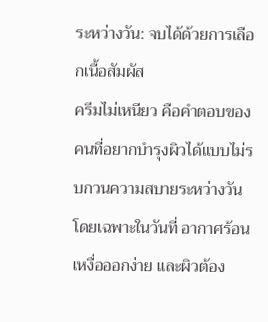ระหว่างวัน: จบได้ด้วยการเลือกเนื้อสัมผัส
ครีมไม่เหนียว คือคำตอบของคนที่อยากบำรุงผิวได้แบบไม่รบกวนความสบายระหว่างวัน โดยเฉพาะในวันที่ อากาศร้อน เหงื่อออกง่าย และผิวต้อง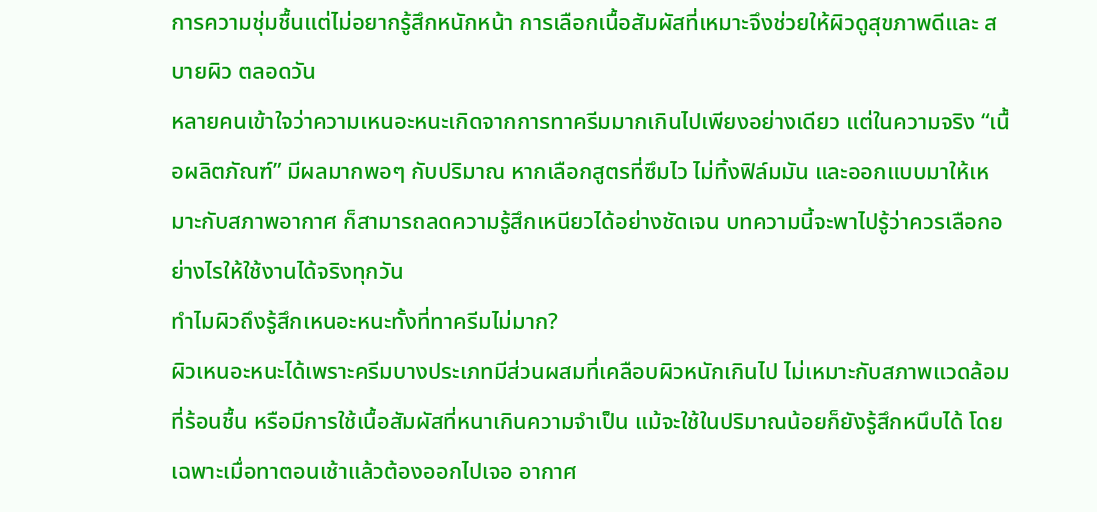การความชุ่มชื้นแต่ไม่อยากรู้สึกหนักหน้า การเลือกเนื้อสัมผัสที่เหมาะจึงช่วยให้ผิวดูสุขภาพดีและ สบายผิว ตลอดวัน
หลายคนเข้าใจว่าความเหนอะหนะเกิดจากการทาครีมมากเกินไปเพียงอย่างเดียว แต่ในความจริง “เนื้อผลิตภัณฑ์” มีผลมากพอๆ กับปริมาณ หากเลือกสูตรที่ซึมไว ไม่ทิ้งฟิล์มมัน และออกแบบมาให้เหมาะกับสภาพอากาศ ก็สามารถลดความรู้สึกเหนียวได้อย่างชัดเจน บทความนี้จะพาไปรู้ว่าควรเลือกอย่างไรให้ใช้งานได้จริงทุกวัน
ทำไมผิวถึงรู้สึกเหนอะหนะทั้งที่ทาครีมไม่มาก?
ผิวเหนอะหนะได้เพราะครีมบางประเภทมีส่วนผสมที่เคลือบผิวหนักเกินไป ไม่เหมาะกับสภาพแวดล้อมที่ร้อนชื้น หรือมีการใช้เนื้อสัมผัสที่หนาเกินความจำเป็น แม้จะใช้ในปริมาณน้อยก็ยังรู้สึกหนึบได้ โดยเฉพาะเมื่อทาตอนเช้าแล้วต้องออกไปเจอ อากาศ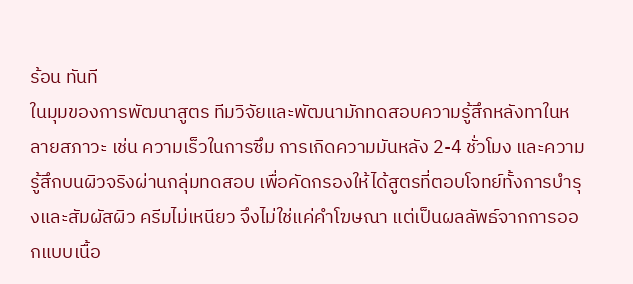ร้อน ทันที
ในมุมของการพัฒนาสูตร ทีมวิจัยและพัฒนามักทดสอบความรู้สึกหลังทาในหลายสภาวะ เช่น ความเร็วในการซึม การเกิดความมันหลัง 2-4 ชั่วโมง และความรู้สึกบนผิวจริงผ่านกลุ่มทดสอบ เพื่อคัดกรองให้ได้สูตรที่ตอบโจทย์ทั้งการบำรุงและสัมผัสผิว ครีมไม่เหนียว จึงไม่ใช่แค่คำโฆษณา แต่เป็นผลลัพธ์จากการออกแบบเนื้อ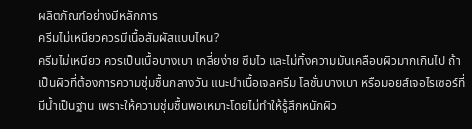ผลิตภัณฑ์อย่างมีหลักการ
ครีมไม่เหนียวควรมีเนื้อสัมผัสแบบไหน?
ครีมไม่เหนียว ควรเป็นเนื้อบางเบา เกลี่ยง่าย ซึมไว และไม่ทิ้งความมันเคลือบผิวมากเกินไป ถ้าเป็นผิวที่ต้องการความชุ่มชื้นกลางวัน แนะนำเนื้อเจลครีม โลชั่นบางเบา หรือมอยส์เจอไรเซอร์ที่มีน้ำเป็นฐาน เพราะให้ความชุ่มชื้นพอเหมาะโดยไม่ทำให้รู้สึกหนักผิว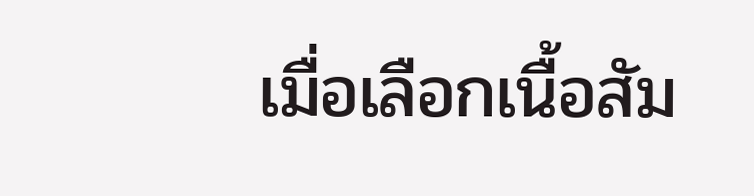เมื่อเลือกเนื้อสัม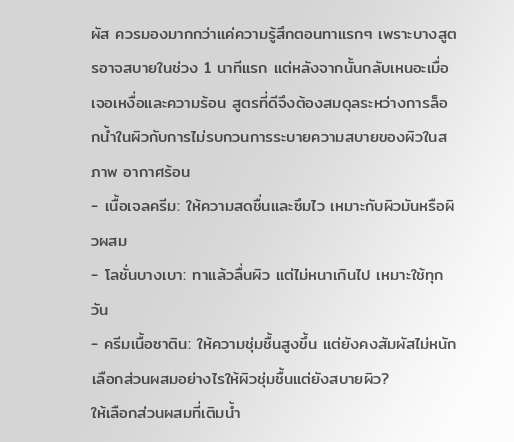ผัส ควรมองมากกว่าแค่ความรู้สึกตอนทาแรกๆ เพราะบางสูตรอาจสบายในช่วง 1 นาทีแรก แต่หลังจากนั้นกลับเหนอะเมื่อเจอเหงื่อและความร้อน สูตรที่ดีจึงต้องสมดุลระหว่างการล็อกน้ำในผิวกับการไม่รบกวนการระบายความสบายของผิวในสภาพ อากาศร้อน
- เนื้อเจลครีม: ให้ความสดชื่นและซึมไว เหมาะกับผิวมันหรือผิวผสม
- โลชั่นบางเบา: ทาแล้วลื่นผิว แต่ไม่หนาเกินไป เหมาะใช้ทุกวัน
- ครีมเนื้อซาติน: ให้ความชุ่มชื้นสูงขึ้น แต่ยังคงสัมผัสไม่หนัก
เลือกส่วนผสมอย่างไรให้ผิวชุ่มชื้นแต่ยังสบายผิว?
ให้เลือกส่วนผสมที่เติมน้ำ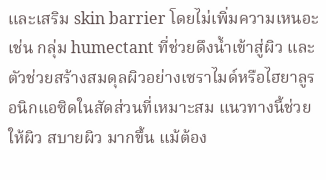และเสริม skin barrier โดยไม่เพิ่มความเหนอะ เช่น กลุ่ม humectant ที่ช่วยดึงน้ำเข้าสู่ผิว และตัวช่วยสร้างสมดุลผิวอย่างเซราไมด์หรือไฮยาลูรอนิกแอซิดในสัดส่วนที่เหมาะสม แนวทางนี้ช่วยให้ผิว สบายผิว มากขึ้น แม้ต้อง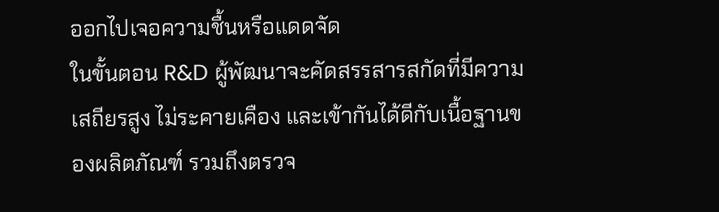ออกไปเจอความชื้นหรือแดดจัด
ในขั้นตอน R&D ผู้พัฒนาจะคัดสรรสารสกัดที่มีความเสถียรสูง ไม่ระคายเคือง และเข้ากันได้ดีกับเนื้อฐานของผลิตภัณฑ์ รวมถึงตรวจ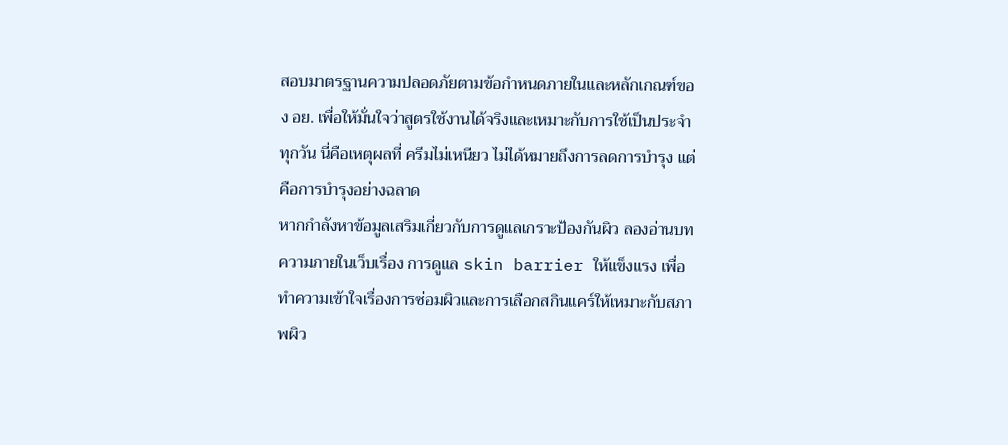สอบมาตรฐานความปลอดภัยตามข้อกำหนดภายในและหลักเกณฑ์ของ อย. เพื่อให้มั่นใจว่าสูตรใช้งานได้จริงและเหมาะกับการใช้เป็นประจำทุกวัน นี่คือเหตุผลที่ ครีมไม่เหนียว ไม่ได้หมายถึงการลดการบำรุง แต่คือการบำรุงอย่างฉลาด
หากกำลังหาข้อมูลเสริมเกี่ยวกับการดูแลเกราะป้องกันผิว ลองอ่านบทความภายในเว็บเรื่อง การดูแล skin barrier ให้แข็งแรง เพื่อทำความเข้าใจเรื่องการซ่อมผิวและการเลือกสกินแคร์ให้เหมาะกับสภาพผิว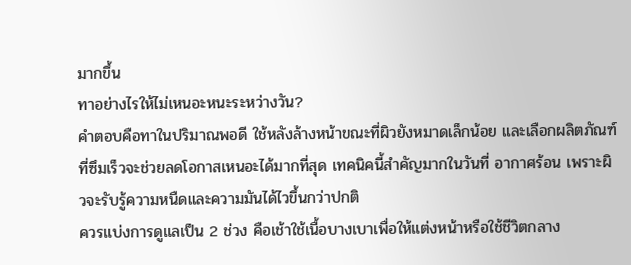มากขึ้น
ทาอย่างไรให้ไม่เหนอะหนะระหว่างวัน?
คำตอบคือทาในปริมาณพอดี ใช้หลังล้างหน้าขณะที่ผิวยังหมาดเล็กน้อย และเลือกผลิตภัณฑ์ที่ซึมเร็วจะช่วยลดโอกาสเหนอะได้มากที่สุด เทคนิคนี้สำคัญมากในวันที่ อากาศร้อน เพราะผิวจะรับรู้ความหนืดและความมันได้ไวขึ้นกว่าปกติ
ควรแบ่งการดูแลเป็น 2 ช่วง คือเช้าใช้เนื้อบางเบาเพื่อให้แต่งหน้าหรือใช้ชีวิตกลาง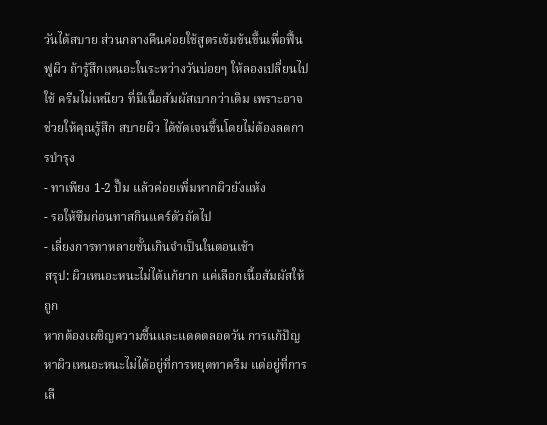วันได้สบาย ส่วนกลางคืนค่อยใช้สูตรเข้มข้นขึ้นเพื่อฟื้นฟูผิว ถ้ารู้สึกเหนอะในระหว่างวันบ่อยๆ ให้ลองเปลี่ยนไปใช้ ครีมไม่เหนียว ที่มีเนื้อสัมผัสเบากว่าเดิม เพราะอาจช่วยให้คุณรู้สึก สบายผิว ได้ชัดเจนขึ้นโดยไม่ต้องลดการบำรุง
- ทาเพียง 1-2 ปั๊ม แล้วค่อยเพิ่มหากผิวยังแห้ง
- รอให้ซึมก่อนทาสกินแคร์ตัวถัดไป
- เลี่ยงการทาหลายชั้นเกินจำเป็นในตอนเช้า
สรุป: ผิวเหนอะหนะไม่ได้แก้ยาก แค่เลือกเนื้อสัมผัสให้ถูก
หากต้องเผชิญความชื้นและแดดตลอดวัน การแก้ปัญหาผิวเหนอะหนะไม่ได้อยู่ที่การหยุดทาครีม แต่อยู่ที่การเลื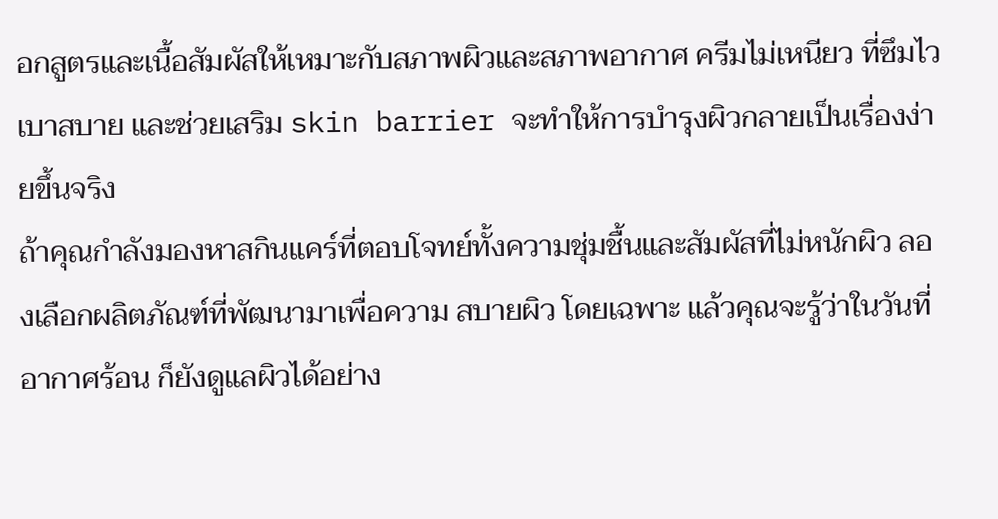อกสูตรและเนื้อสัมผัสให้เหมาะกับสภาพผิวและสภาพอากาศ ครีมไม่เหนียว ที่ซึมไว เบาสบาย และช่วยเสริม skin barrier จะทำให้การบำรุงผิวกลายเป็นเรื่องง่ายขึ้นจริง
ถ้าคุณกำลังมองหาสกินแคร์ที่ตอบโจทย์ทั้งความชุ่มชื้นและสัมผัสที่ไม่หนักผิว ลองเลือกผลิตภัณฑ์ที่พัฒนามาเพื่อความ สบายผิว โดยเฉพาะ แล้วคุณจะรู้ว่าในวันที่ อากาศร้อน ก็ยังดูแลผิวได้อย่าง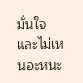มั่นใจและไม่เหนอะหนะ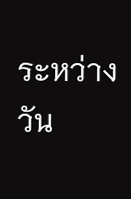ระหว่างวัน